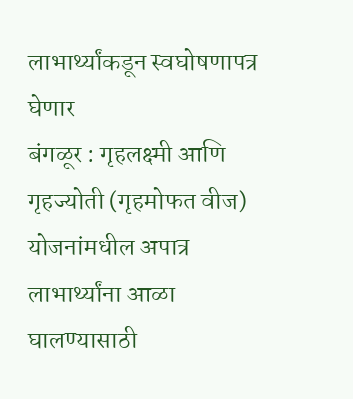लाभार्थ्यांकडून स्वघोषणापत्र घेणार
बंगळूर : गृहलक्ष्मी आणि गृहज्योती (गृहमोफत वीज) योजनांमधील अपात्र लाभार्थ्यांना आळा घालण्यासाठी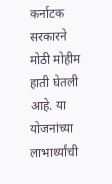कर्नाटक सरकारने मोठी मोहीम हाती घेतली आहे. या योजनांच्या लाभार्थ्यांची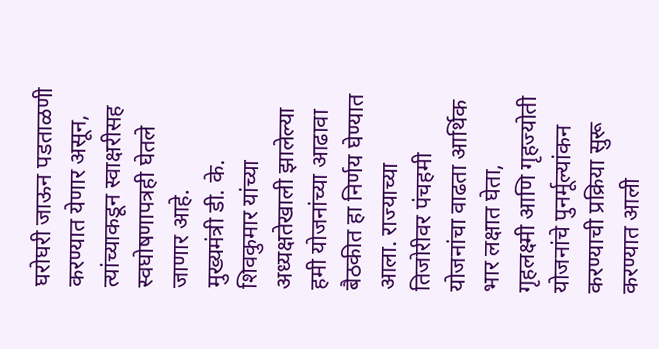घरोघरी जाऊन पडताळणी करण्यात येणार असून, त्यांच्याकडून स्वाक्षरीसह स्वघोषणापत्रही घेतले जाणार आहे.
मुख्यमंत्री डी. के. शिवकुमार यांच्या अध्यक्षतेखाली झालेल्या हमी योजनांच्या आढावा बैठकीत हा निर्णय घेण्यात आला. राज्याच्या तिजोरीवर पंचहमी योजनांचा वाढता आर्थिक भार लक्षात घेता, गृहलक्ष्मी आणि गृहज्योती योजनांचे पुनर्मूल्यांकन करण्याची प्रक्रिया सुरू करण्यात आली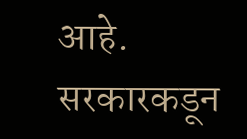आहे.
सरकारकडून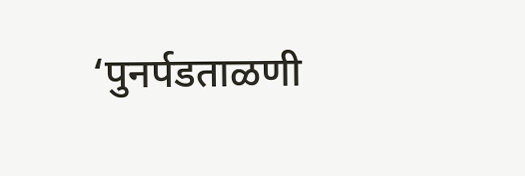‘पुनर्पडताळणी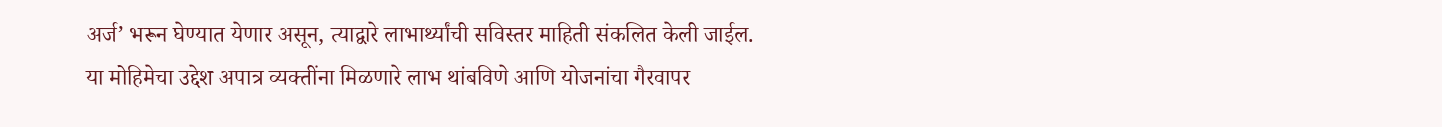अर्ज’ भरून घेण्यात येणार असून, त्याद्वारे लाभार्थ्यांची सविस्तर माहिती संकलित केली जाईल. या मोहिमेचा उद्देश अपात्र व्यक्तींना मिळणारे लाभ थांबविणे आणि योजनांचा गैरवापर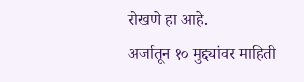रोखणे हा आहे.
अर्जातून १० मुद्द्यांवर माहिती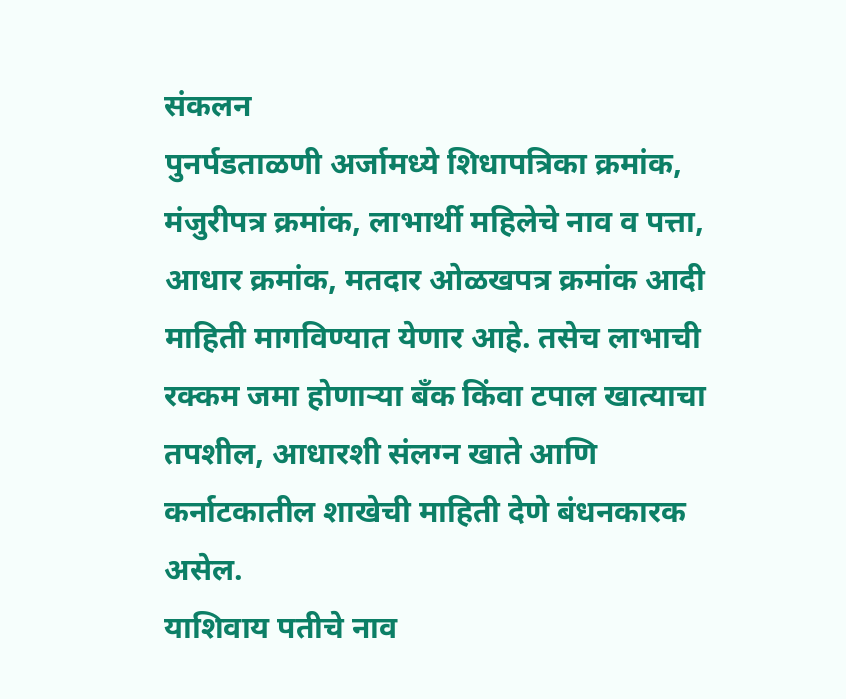संकलन
पुनर्पडताळणी अर्जामध्ये शिधापत्रिका क्रमांक, मंजुरीपत्र क्रमांक, लाभार्थी महिलेचे नाव व पत्ता, आधार क्रमांक, मतदार ओळखपत्र क्रमांक आदी माहिती मागविण्यात येणार आहे. तसेच लाभाची रक्कम जमा होणाऱ्या बँक किंवा टपाल खात्याचा तपशील, आधारशी संलग्न खाते आणि कर्नाटकातील शाखेची माहिती देणे बंधनकारक असेल.
याशिवाय पतीचे नाव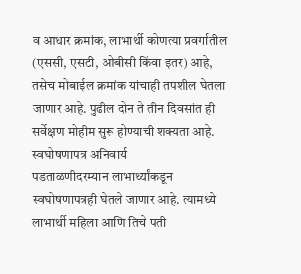व आधार क्रमांक, लाभार्थी कोणत्या प्रवर्गातील (एससी, एसटी, ओबीसी किंवा इतर) आहे, तसेच मोबाईल क्रमांक यांचाही तपशील घेतला जाणार आहे. पुढील दोन ते तीन दिवसांत ही सर्वेक्षण मोहीम सुरू होण्याची शक्यता आहे.
स्वघोषणापत्र अनिवार्य
पडताळणीदरम्यान लाभार्थ्यांकडून स्वघोषणापत्रही घेतले जाणार आहे. त्यामध्ये लाभार्थी महिला आणि तिचे पती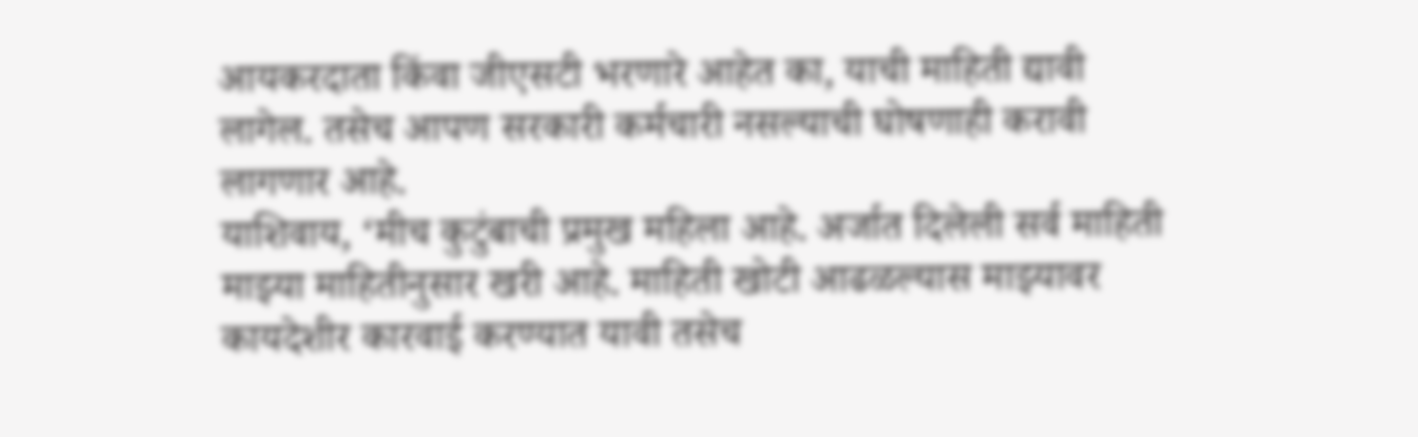आयकरदाता किंवा जीएसटी भरणारे आहेत का, याची माहिती द्यावी लागेल. तसेच आपण सरकारी कर्मचारी नसल्याची घोषणाही करावी लागणार आहे.
याशिवाय, ‘मीच कुटुंबाची प्रमुख महिला आहे. अर्जात दिलेली सर्व माहिती माझ्या माहितीनुसार खरी आहे. माहिती खोटी आढळल्यास माझ्यावर कायदेशीर कारवाई करण्यात यावी तसेच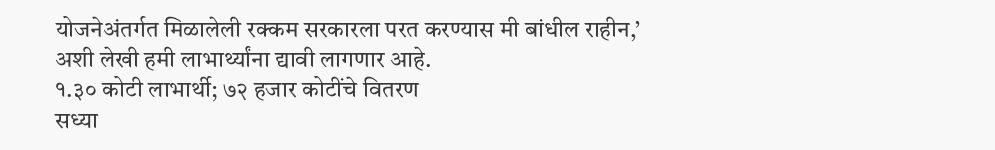योजनेअंतर्गत मिळालेली रक्कम सरकारला परत करण्यास मी बांधील राहीन,’ अशी लेखी हमी लाभार्थ्यांना द्यावी लागणार आहे.
१.३० कोटी लाभार्थी; ७२ हजार कोटींचे वितरण
सध्या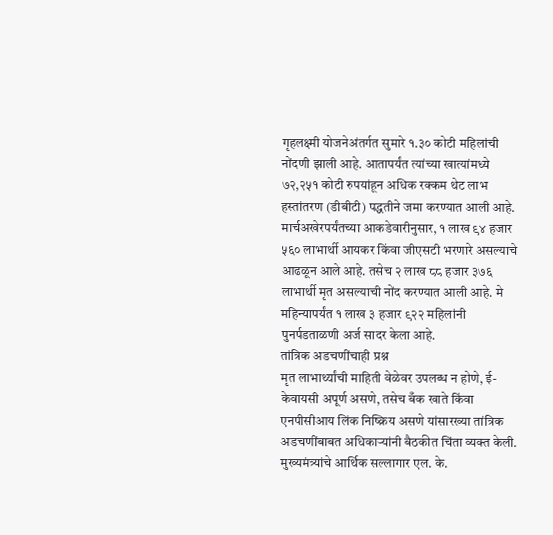गृहलक्ष्मी योजनेअंतर्गत सुमारे १.३० कोटी महिलांची नोंदणी झाली आहे. आतापर्यंत त्यांच्या खात्यांमध्ये ७२,२५१ कोटी रुपयांहून अधिक रक्कम थेट लाभ हस्तांतरण (डीबीटी) पद्धतीने जमा करण्यात आली आहे.
मार्चअखेरपर्यंतच्या आकडेवारीनुसार, १ लाख ९४ हजार ५६० लाभार्थी आयकर किंवा जीएसटी भरणारे असल्याचे आढळून आले आहे. तसेच २ लाख ८८ हजार ३७६ लाभार्थी मृत असल्याची नोंद करण्यात आली आहे. मे महिन्यापर्यंत १ लाख ३ हजार ९२२ महिलांनी पुनर्पडताळणी अर्ज सादर केला आहे.
तांत्रिक अडचणींचाही प्रश्न
मृत लाभार्थ्यांची माहिती वेळेवर उपलब्ध न होणे, ई-केवायसी अपूर्ण असणे, तसेच बँक खाते किंवा एनपीसीआय लिंक निष्क्रिय असणे यांसारख्या तांत्रिक अडचणींबाबत अधिकाऱ्यांनी बैठकीत चिंता व्यक्त केली.
मुख्यमंत्र्यांचे आर्थिक सल्लागार एल. के.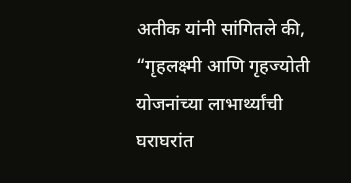अतीक यांनी सांगितले की, “गृहलक्ष्मी आणि गृहज्योती योजनांच्या लाभार्थ्यांची घराघरांत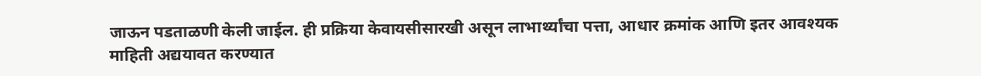जाऊन पडताळणी केली जाईल. ही प्रक्रिया केवायसीसारखी असून लाभार्थ्यांचा पत्ता, आधार क्रमांक आणि इतर आवश्यक माहिती अद्ययावत करण्यात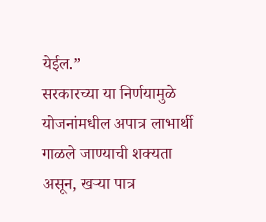येईल.”
सरकारच्या या निर्णयामुळे योजनांमधील अपात्र लाभार्थी गाळले जाण्याची शक्यता असून, खऱ्या पात्र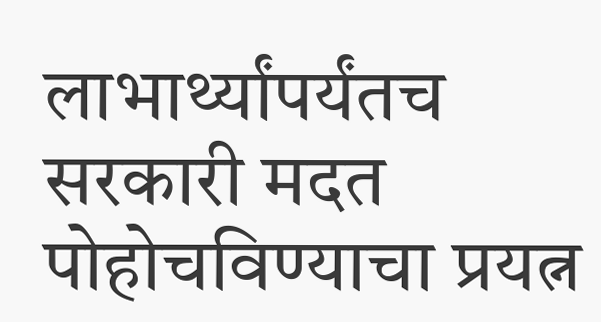लाभार्थ्यांपर्यंतच सरकारी मदत पोहोचविण्याचा प्रयत्न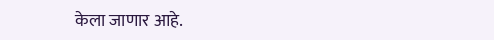केला जाणार आहे.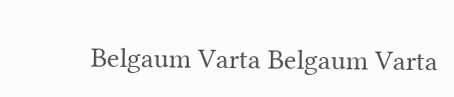Belgaum Varta Belgaum Varta